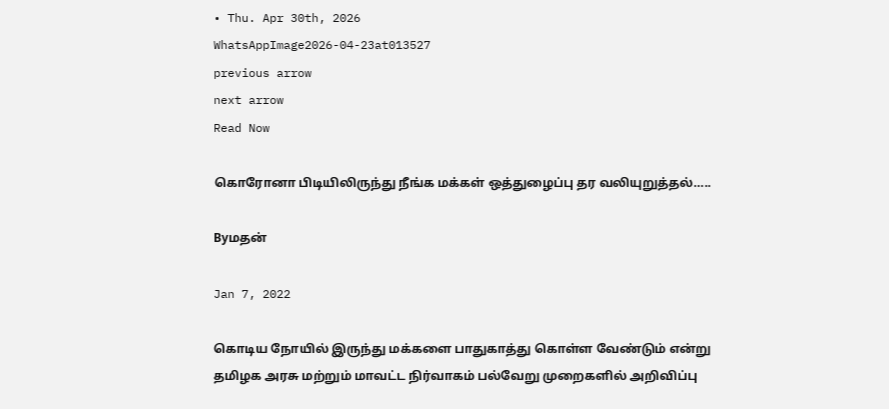• Thu. Apr 30th, 2026
WhatsAppImage2026-04-23at013527
previous arrow
next arrow
Read Now

கொரோனா பிடியிலிருந்து நீங்க மக்கள் ஒத்துழைப்பு தர வலியுறுத்தல்…..

Byமதன்

Jan 7, 2022

கொடிய நோயில் இருந்து மக்களை பாதுகாத்து கொள்ள வேண்டும் என்று தமிழக அரசு மற்றும் மாவட்ட நிர்வாகம் பல்வேறு முறைகளில் அறிவிப்பு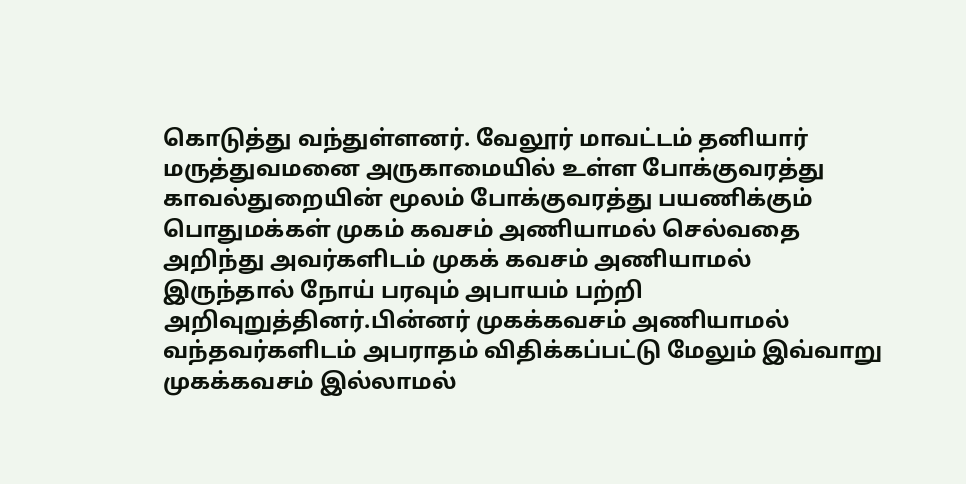கொடுத்து வந்துள்ளனர். வேலூர் மாவட்டம் தனியார் மருத்துவமனை அருகாமையில் உள்ள போக்குவரத்து காவல்துறையின் மூலம் போக்குவரத்து பயணிக்கும் பொதுமக்கள் முகம் கவசம் அணியாமல் செல்வதை அறிந்து அவர்களிடம் முகக் கவசம் அணியாமல் இருந்தால் நோய் பரவும் அபாயம் பற்றி அறிவுறுத்தினர்.பின்னர் முகக்கவசம் அணியாமல் வந்தவர்களிடம் அபராதம் விதிக்கப்பட்டு மேலும் இவ்வாறு முகக்கவசம் இல்லாமல்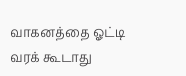வாகனத்தை ஓட்டி வரக் கூடாது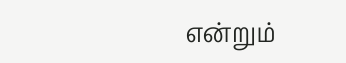என்றும்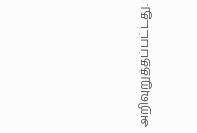அறிவுறுத்தப்பட்டது.